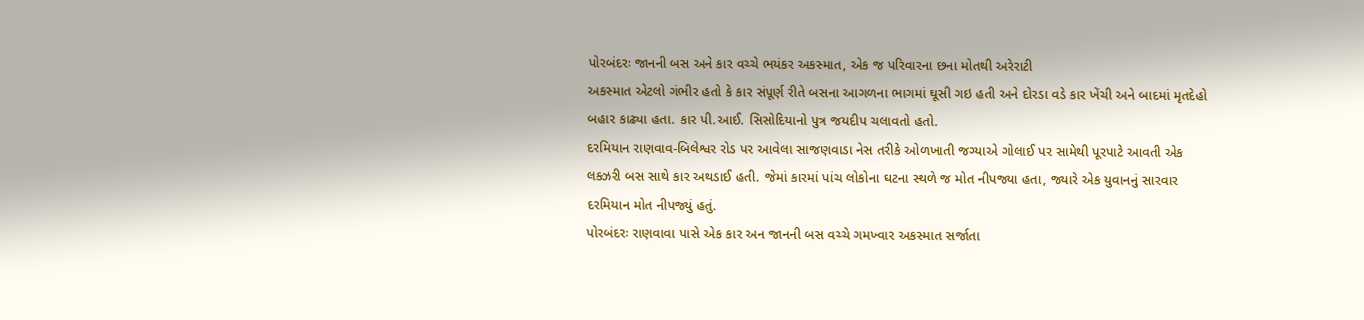પોરબંદરઃ જાનની બસ અને કાર વચ્ચે ભયંકર અકસ્માત, એક જ પરિવારના છના મોતથી અરેરાટી
અકસ્માત એટલો ગંભીર હતો કે કાર સંપૂર્ણ રીતે બસના આગળના ભાગમાં ઘૂસી ગઇ હતી અને દોરડા વડે કાર ખેંચી અને બાદમાં મૃતદેહો બહાર કાઢ્યા હતા. કાર પી.આઈ. સિસોદિયાનો પુત્ર જયદીપ ચલાવતો હતો.
દરમિયાન રાણવાવ-બિલેશ્વર રોડ પર આવેલા સાજણવાડા નેસ તરીકે ઓળખાતી જગ્યાએ ગોલાઈ પર સામેથી પૂરપાટે આવતી એક લક્ઝરી બસ સાથે કાર અથડાઈ હતી. જેમાં કારમાં પાંચ લોકોના ઘટના સ્થળે જ મોત નીપજ્યા હતા, જ્યારે એક યુવાનનું સારવાર દરમિયાન મોત નીપજ્યું હતું.
પોરબંદરઃ રાણવાવા પાસે એક કાર અન જાનની બસ વચ્ચે ગમખ્વાર અકસ્માત સર્જાતા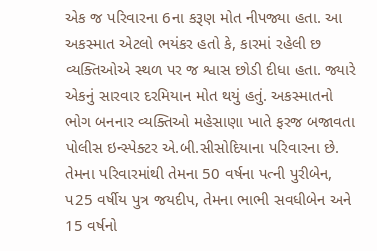એક જ પરિવારના 6ના કરૂણ મોત નીપજ્યા હતા. આ અકસ્માત એટલો ભયંકર હતો કે, કારમાં રહેલી છ વ્યક્તિઓએ સ્થળ પર જ શ્વાસ છોડી દીધા હતા. જ્યારે એકનું સારવાર દરમિયાન મોત થયું હતું. અકસ્માતનો ભોગ બનનાર વ્યક્તિઓ મહેસાણા ખાતે ફરજ બજાવતા પોલીસ ઇન્સ્પેક્ટર એ.બી.સીસોદિયાના પરિવારના છે.
તેમના પરિવારમાંથી તેમના 50 વર્ષના પત્ની પુરીબેન, પ25 વર્ષીય પુત્ર જયદીપ, તેમના ભાભી સવધીબેન અને 15 વર્ષનો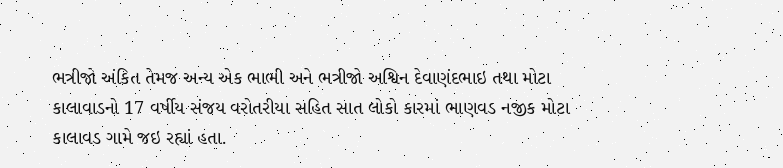ભત્રીજો અંકિત તેમજ અન્ય એક ભાભી અને ભત્રીજો અશ્વિન દેવાણંદભાઇ તથા મોટા કાલાવાડનો 17 વર્ષીય સંજય વરોતરીયા સહિત સાત લોકો કારમાં ભાણવડ નજીક મોટા કાલાવડ ગામે જઇ રહ્યાં હતા.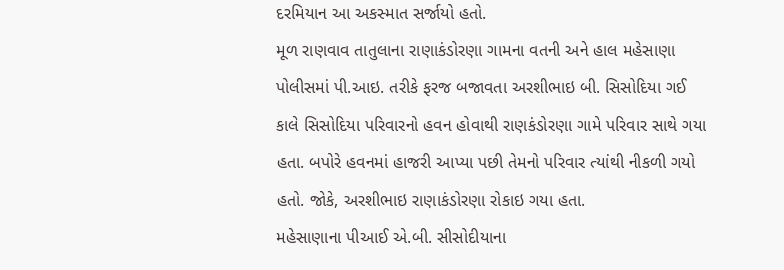દરમિયાન આ અકસ્માત સર્જાયો હતો.
મૂળ રાણવાવ તાતુલાના રાણાકંડોરણા ગામના વતની અને હાલ મહેસાણા પોલીસમાં પી.આઇ. તરીકે ફરજ બજાવતા અરશીભાઇ બી. સિસોદિયા ગઈ કાલે સિસોદિયા પરિવારનો હવન હોવાથી રાણકંડોરણા ગામે પરિવાર સાથે ગયા હતા. બપોરે હવનમાં હાજરી આપ્યા પછી તેમનો પરિવાર ત્યાંથી નીકળી ગયો હતો. જોકે, અરશીભાઇ રાણાકંડોરણા રોકાઇ ગયા હતા.
મહેસાણાના પીઆઈ એ.બી. સીસોદીયાના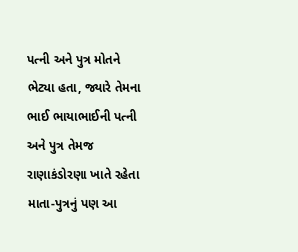પત્ની અને પુત્ર મોતને ભેટ્યા હતા, જ્યારે તેમના ભાઈ ભાયાભાઈની પત્ની અને પુત્ર તેમજ રાણાકંડોરણા ખાતે રહેતા માતા-પુત્રનું પણ આ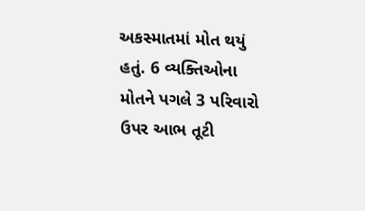અકસ્માતમાં મોત થયું હતું. 6 વ્યક્તિઓના મોતને પગલે 3 પરિવારો ઉપર આભ તૂટી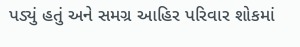પડ્યું હતું અને સમગ્ર આહિર પરિવાર શોકમાં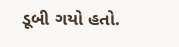ડૂબી ગયો હતો.